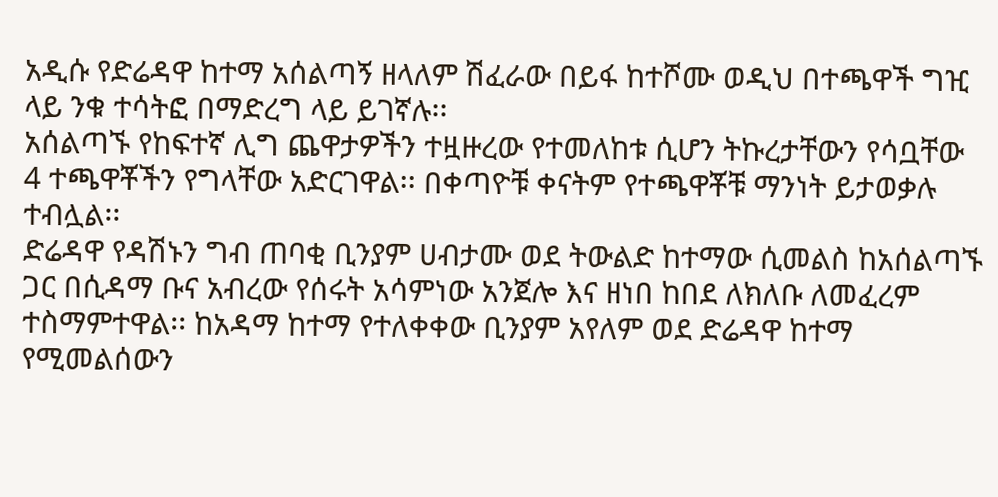አዲሱ የድሬዳዋ ከተማ አሰልጣኝ ዘላለም ሽፈራው በይፋ ከተሾሙ ወዲህ በተጫዋች ግዢ ላይ ንቁ ተሳትፎ በማድረግ ላይ ይገኛሉ፡፡
አሰልጣኙ የከፍተኛ ሊግ ጨዋታዎችን ተዟዙረው የተመለከቱ ሲሆን ትኩረታቸውን የሳቧቸው 4 ተጫዋቾችን የግላቸው አድርገዋል፡፡ በቀጣዮቹ ቀናትም የተጫዋቾቹ ማንነት ይታወቃሉ ተብሏል፡፡
ድሬዳዋ የዳሽኑን ግብ ጠባቂ ቢንያም ሀብታሙ ወደ ትውልድ ከተማው ሲመልስ ከአሰልጣኙ ጋር በሲዳማ ቡና አብረው የሰሩት አሳምነው አንጀሎ እና ዘነበ ከበደ ለክለቡ ለመፈረም ተስማምተዋል፡፡ ከአዳማ ከተማ የተለቀቀው ቢንያም አየለም ወደ ድሬዳዋ ከተማ የሚመልሰውን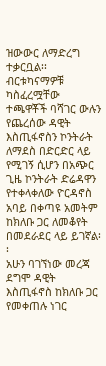ዝውውር ለማድረግ ተቃርቧል፡፡
ብርቱካናማዎቹ ካስፈረሟቸው ተጫዋቾች ባሻገር ውሉን የጨረሰው ዳዊት እስጢፋኖስን ኮንትራት ለማደስ በድርድር ላይ የሚገኝ ሲሆን በአጭር ጊዜ ኮንትራት ድሬዳዋን የተቀላቀለው ዮርዳኖስ አባይ በቀጣዩ አመትም ከክለቡ ጋር ለመቆየት በመደራደር ላይ ይገኛል፡፡
አሁን ባገኘነው መረጃ ደግሞ ዳዊት እስጢፋኖስ ከክለቡ ጋር የመቀጠሉ ነገር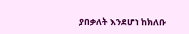ያበቃለት እንደሆነ ከክለቡ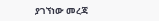ያገኘነው መረጃ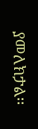ያመለክታል፡፡